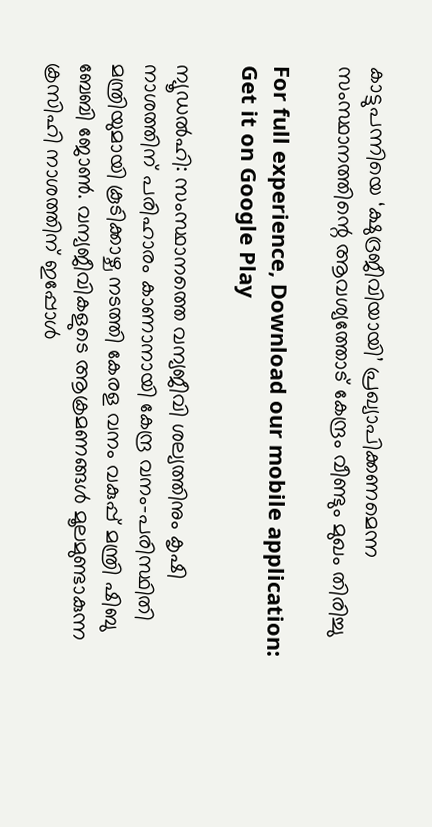കാട്ടുപന്നിയെ ‘ക്ഷുദ്രജീവിയായി’ പ്രഖ്യാപിക്കണമെന്ന സംസ്ഥാനത്തിന്റെ ആവശ്യത്തോട് കേന്ദ്രം വീണ്ടും മുഖം തിരിച്ചു

For full experience, Download our mobile application:
Get it on Google Play

ന്യൂഡൽഹി: സംസ്ഥാനത്തെ വന്യജീവി ശല്യത്തിനും കൃഷി നാശത്തിന് പരിഹാരം കാണാനായി കേന്ദ്ര വനം-പരിസ്ഥിതി മന്ത്രിയുമായി കൂടിക്കാഴ്ച നടത്തി കേരള വനം വകുപ്പ് മന്ത്രി ഷിബു ബേബി ജോൺ. വന്യജീവികളുടെ ആക്രമണങ്ങൾ മൂലമുണ്ടാകുന്ന ക്രസിഹി നാശത്തിന് ഇപ്പോൾ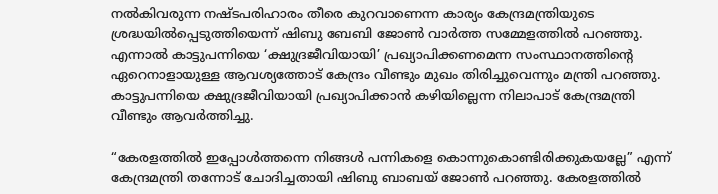നൽകിവരുന്ന നഷ്ടപരിഹാരം തീരെ കുറവാണെന്ന കാര്യം കേന്ദ്രമന്ത്രിയുടെ ശ്രദ്ധയിൽപ്പെടുത്തിയെന്ന് ഷിബു ബേബി ജോൺ വാർത്ത സമ്മേളത്തിൽ പറഞ്ഞു. എന്നാൽ കാട്ടുപന്നിയെ ‘ക്ഷുദ്രജീവിയായി’ പ്രഖ്യാപിക്കണമെന്ന സംസ്ഥാനത്തിന്റെ ഏറെനാളായുള്ള ആവശ്യത്തോട് കേന്ദ്രം വീണ്ടും മുഖം തിരിച്ചുവെന്നും മന്ത്രി പറഞ്ഞു. കാട്ടുപന്നിയെ ക്ഷുദ്രജീവിയായി പ്രഖ്യാപിക്കാൻ കഴിയില്ലെന്ന നിലാപാട് കേന്ദ്രമന്ത്രി വീണ്ടും ആവർത്തിച്ചു.

“കേരളത്തിൽ ഇപ്പോൾത്തന്നെ നിങ്ങൾ പന്നികളെ കൊന്നുകൊണ്ടിരിക്കുകയല്ലേ” എന്ന് കേന്ദ്രമന്ത്രി തന്നോട് ചോദിച്ചതായി ഷിബു ബാബയ്‌ ജോൺ പറഞ്ഞു. കേരളത്തിൽ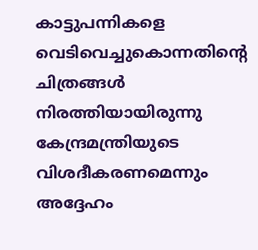കാട്ടുപന്നികളെ വെടിവെച്ചുകൊന്നതിന്റെ ചിത്രങ്ങൾ നിരത്തിയായിരുന്നു കേന്ദ്രമന്ത്രിയുടെ വിശദീകരണമെന്നും അദ്ദേഹം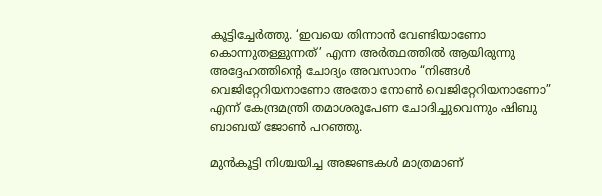കൂട്ടിച്ചേർത്തു. ‘ഇവയെ തിന്നാൻ വേണ്ടിയാണോ കൊന്നുതള്ളുന്നത്’ എന്ന അർത്ഥത്തിൽ ആയിരുന്നു അദ്ദേഹത്തിന്റെ ചോദ്യം അവസാനം “നിങ്ങൾ വെജിറ്റേറിയനാണോ അതോ നോൺ വെജിറ്റേറിയനാണോ” എന്ന് കേന്ദ്രമന്ത്രി തമാശരൂപേണ ചോദിച്ചുവെന്നും ഷിബു ബാബയ്‌ ജോൺ പറഞ്ഞു.

മുൻകൂട്ടി നിശ്ചയിച്ച അജണ്ടകൾ മാത്രമാണ്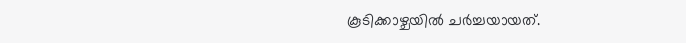കൂടിക്കാഴ്ചയിൽ ചർച്ചയായത്.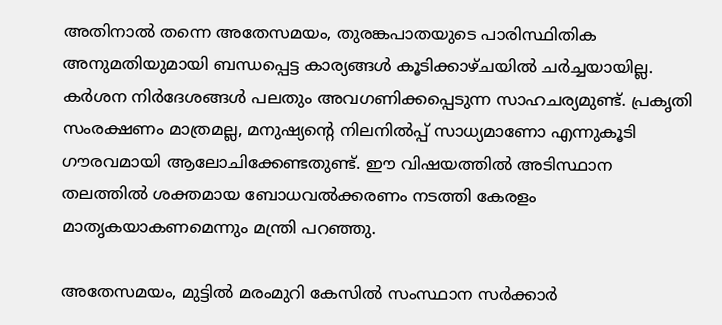അതിനാൽ തന്നെ അതേസമയം, തുരങ്കപാതയുടെ പാരിസ്ഥിതിക അനുമതിയുമായി ബന്ധപ്പെട്ട കാര്യങ്ങൾ കൂടിക്കാഴ്ചയിൽ ചർച്ചയായില്ല. കർശന നിർദേശങ്ങൾ പലതും അവഗണിക്കപ്പെടുന്ന സാഹചര്യമുണ്ട്. പ്രകൃതി സംരക്ഷണം മാത്രമല്ല, മനുഷ്യന്റെ നിലനിൽപ്പ് സാധ്യമാണോ എന്നുകൂടി ഗൗരവമായി ആലോചിക്കേണ്ടതുണ്ട്. ഈ വിഷയത്തിൽ അടിസ്ഥാന തലത്തിൽ ശക്തമായ ബോധവൽക്കരണം നടത്തി കേരളം മാതൃകയാകണമെന്നും മന്ത്രി പറഞ്ഞു.

അതേസമയം, മുട്ടിൽ മരംമുറി കേസിൽ സംസ്ഥാന സർക്കാർ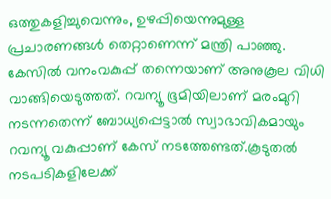ഒത്തുകളിച്ചുവെന്നും, ഉഴപ്പിയെന്നുമുള്ള പ്രചാരണങ്ങൾ തെറ്റാണെന്ന് മന്ത്രി പാഞ്ഞു. കേസിൽ വനംവകുപ്പ് തന്നെയാണ് അനുകൂല വിധി വാങ്ങിയെടുത്തത്. റവന്യൂ ഭൂമിയിലാണ് മരംമുറി നടന്നതെന്ന് ബോധ്യപ്പെട്ടാൽ സ്വാഭാവികമായും റവന്യൂ വകുപ്പാണ് കേസ് നടത്തേണ്ടത്.കൂടുതൽ നടപടികളിലേക്ക്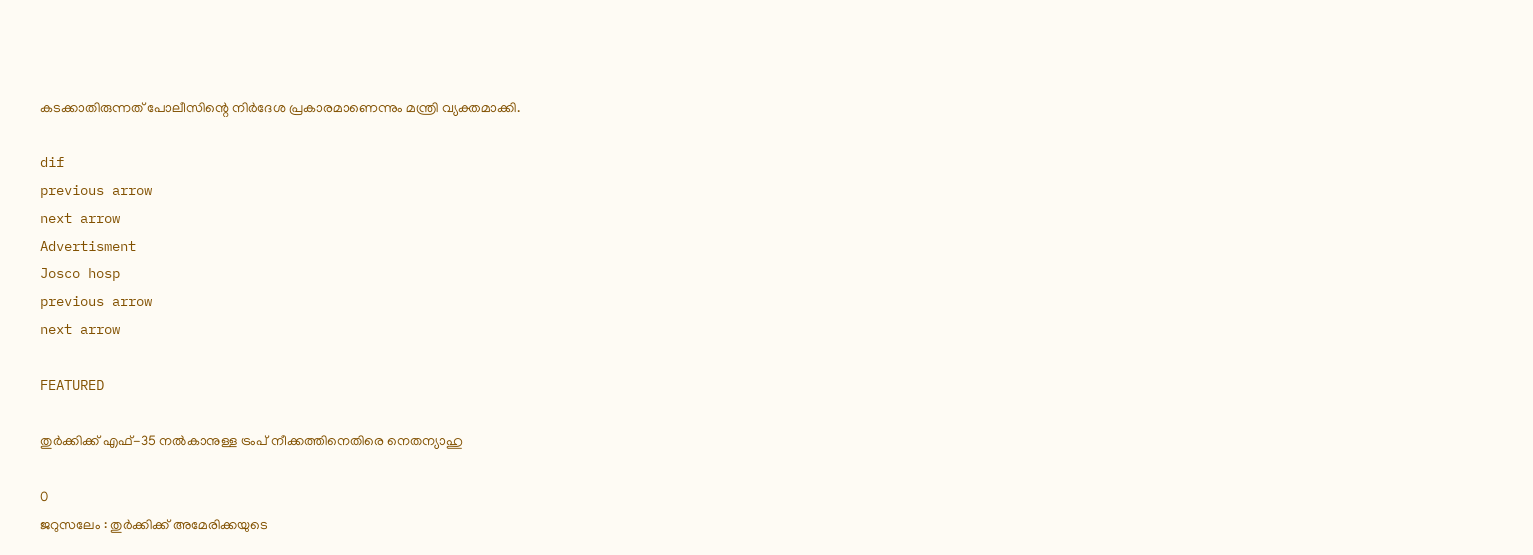കടക്കാതിരുന്നത് പോലീസിന്റെ നിർദേശ പ്രകാരമാണെന്നും മന്ത്രി വ്യക്തമാക്കി.

dif
previous arrow
next arrow
Advertisment
Josco hosp
previous arrow
next arrow

FEATURED

തുർക്കിക്ക് എഫ്-35 നൽകാനുള്ള ട്രംപ് നീക്കത്തിനെതിരെ നെതന്യാഹു

0
ജറുസലേം : തുർക്കിക്ക് അമേരിക്കയുടെ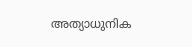അത്യാധുനിക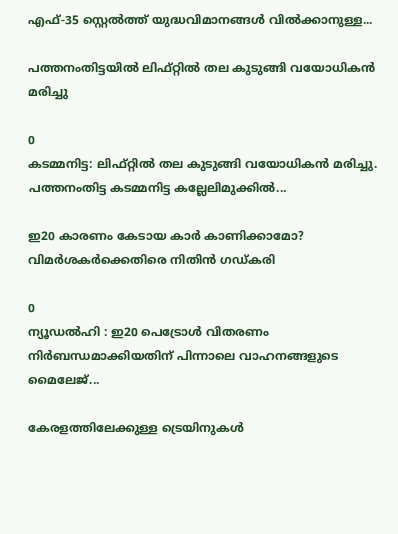എഫ്-35 സ്റ്റെൽത്ത് യുദ്ധവിമാനങ്ങൾ വിൽക്കാനുള്ള...

പത്തനംതിട്ടയിൽ ലിഫ്റ്റിൽ തല കുടുങ്ങി വയോധികൻ മരിച്ചു

0
കടമ്മനിട്ട: ലിഫ്റ്റിൽ തല കുടുങ്ങി വയോധികൻ മരിച്ചു. പത്തനംതിട്ട കടമ്മനിട്ട കല്ലേലിമുക്കിൽ...

ഇ20 കാരണം കേടായ കാർ കാണിക്കാമോ? വിമർശകർക്കെതിരെ നിതിൻ ഗഡ്കരി

0
ന്യൂഡൽഹി : ഇ20 പെട്രോൾ വിതരണം നിർബന്ധമാക്കിയതിന് പിന്നാലെ വാഹനങ്ങളുടെ മൈലേജ്...

കേരളത്തിലേക്കുള്ള ട്രെയിനുകൾ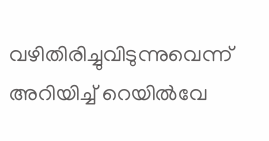വഴിതിരിച്ചുവിടുന്നുവെന്ന് അറിയിച്ച് റെയിൽവേ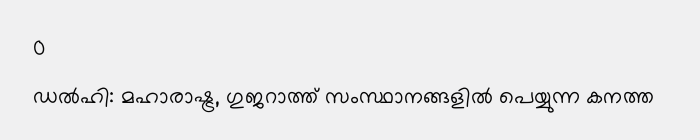0
ഡൽഹി: മഹാരാഷ്ട്ര, ഗുജറാത്ത് സംസ്ഥാനങ്ങളിൽ പെയ്യുന്ന കനത്ത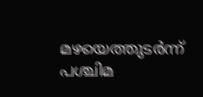മഴയെത്തുടർന്ന് പശ്ചിമ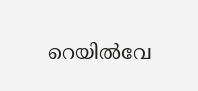റെയിൽവേ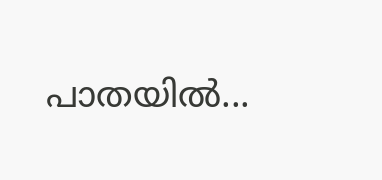പാതയിൽ...